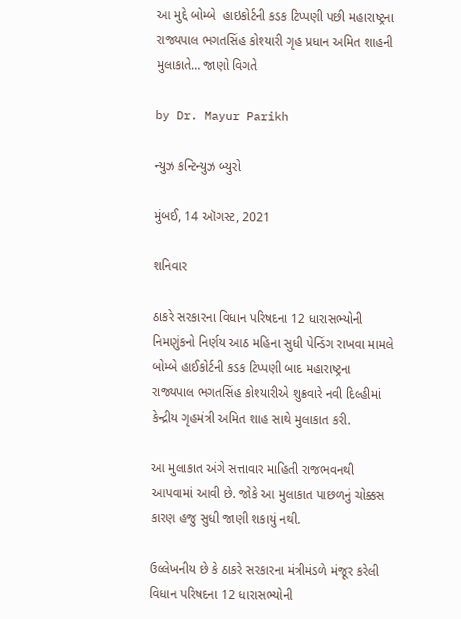આ મુદ્દે બોમ્બે  હાઇકોર્ટની કડક ટિપ્પણી પછી મહારાષ્ટ્રના રાજ્યપાલ ભગતસિંહ કોશ્યારી ગૃહ પ્રધાન અમિત શાહની મુલાકાતે… જાણો વિગતે

by Dr. Mayur Parikh

ન્યુઝ કન્ટિન્યુઝ બ્યુરો

મુંબઈ, 14 ઑગસ્ટ, 2021

શનિવાર

ઠાકરે સરકારના વિધાન પરિષદના 12 ધારાસભ્યોની નિમણુંકનો નિર્ણય આઠ મહિના સુધી પેન્ડિંગ રાખવા મામલે બોમ્બે હાઈકોર્ટની કડક ટિપ્પણી બાદ મહારાષ્ટ્રના રાજ્યપાલ ભગતસિંહ કોશ્યારીએ શુક્રવારે નવી દિલ્હીમાં કેન્દ્રીય ગૃહમંત્રી અમિત શાહ સાથે મુલાકાત કરી.

આ મુલાકાત અંગે સત્તાવાર માહિતી રાજભવનથી આપવામાં આવી છે. જોકે આ મુલાકાત પાછળનું ચોક્કસ કારણ હજુ સુધી જાણી શકાયું નથી.

ઉલ્લેખનીય છે કે ઠાકરે સરકારના મંત્રીમંડળે મંજૂર કરેલી વિધાન પરિષદના 12 ધારાસભ્યોની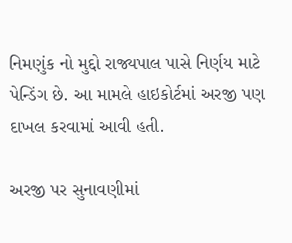નિમણુંક નો મુદ્દો રાજ્યપાલ પાસે નિર્ણય માટે પેન્ડિંગ છે. આ મામલે હાઇકોર્ટમાં અરજી પણ દાખલ કરવામાં આવી હતી.

અરજી પર સુનાવણીમાં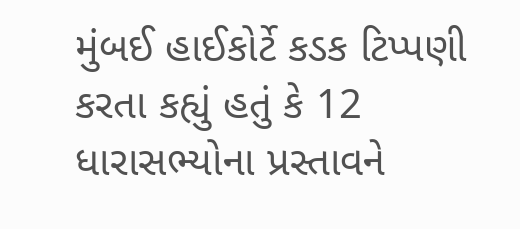મુંબઈ હાઈકોર્ટે કડક ટિપ્પણી કરતા કહ્યું હતું કે 12 ધારાસભ્યોના પ્રસ્તાવને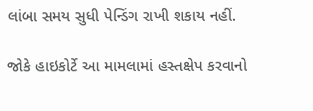લાંબા સમય સુધી પેન્ડિંગ રાખી શકાય નહીં.

જોકે હાઇકોર્ટે આ મામલામાં હસ્તક્ષેપ કરવાનો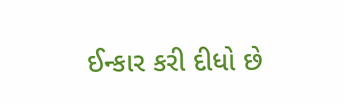ઈન્કાર કરી દીધો છે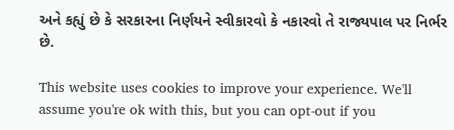અને કહ્યું છે કે સરકારના નિર્ણયને સ્વીકારવો કે નકારવો તે રાજ્યપાલ પર નિર્ભર છે.

This website uses cookies to improve your experience. We'll assume you're ok with this, but you can opt-out if you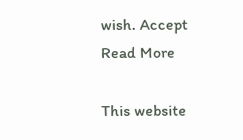wish. Accept Read More

This website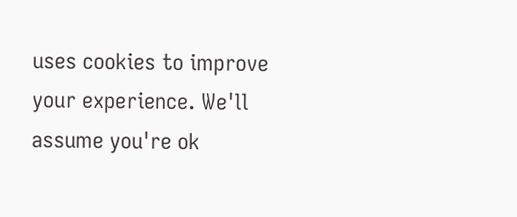uses cookies to improve your experience. We'll assume you're ok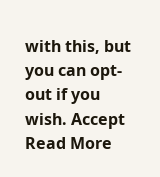with this, but you can opt-out if you wish. Accept Read More